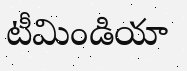టీమిండియా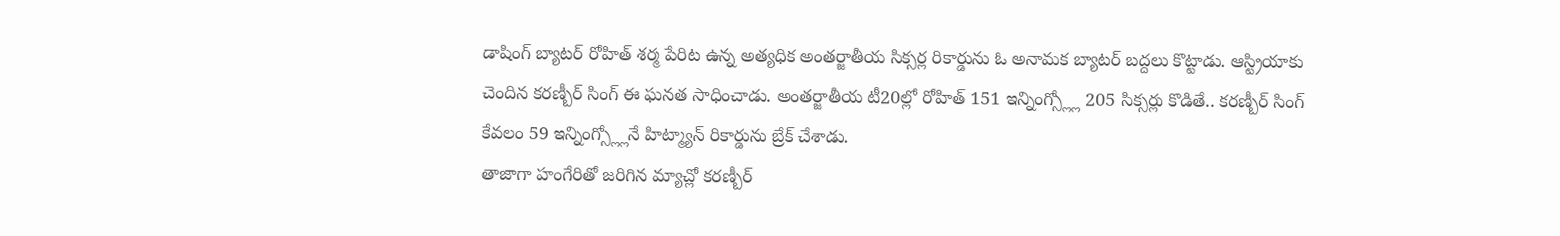డాషింగ్ బ్యాటర్ రోహిత్ శర్మ పేరిట ఉన్న అత్యధిక అంతర్జాతీయ సిక్సర్ల రికార్డును ఓ అనామక బ్యాటర్ బద్దలు కొట్టాడు. ఆస్ట్రియాకు చెందిన కరణ్బీర్ సింగ్ ఈ ఘనత సాధించాడు. అంతర్జాతీయ టీ20ల్లో రోహిత్ 151 ఇన్నింగ్స్ల్లో 205 సిక్సర్లు కొడితే.. కరణ్బీర్ సింగ్ కేవలం 59 ఇన్నింగ్స్ల్లోనే హిట్మ్యాన్ రికార్డును బ్రేక్ చేశాడు.
తాజాగా హంగేరితో జరిగిన మ్యాచ్లో కరణ్బీర్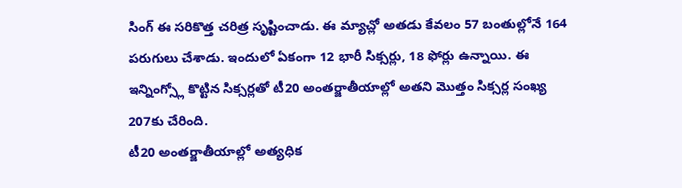సింగ్ ఈ సరికొత్త చరిత్ర సృష్టించాడు. ఈ మ్యాచ్లో అతడు కేవలం 57 బంతుల్లోనే 164 పరుగులు చేశాడు. ఇందులో ఏకంగా 12 భారీ సిక్సర్లు, 18 ఫోర్లు ఉన్నాయి. ఈ ఇన్నింగ్స్లో కొట్టిన సిక్సర్లతో టీ20 అంతర్జాతీయాల్లో అతని మొత్తం సిక్సర్ల సంఖ్య 207కు చేరింది.
టీ20 అంతర్జాతీయాల్లో అత్యధిక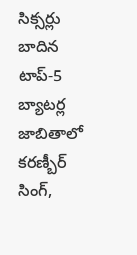సిక్సర్లు బాదిన టాప్-5 బ్యాటర్ల జాబితాలో కరణ్బీర్ సింగ్,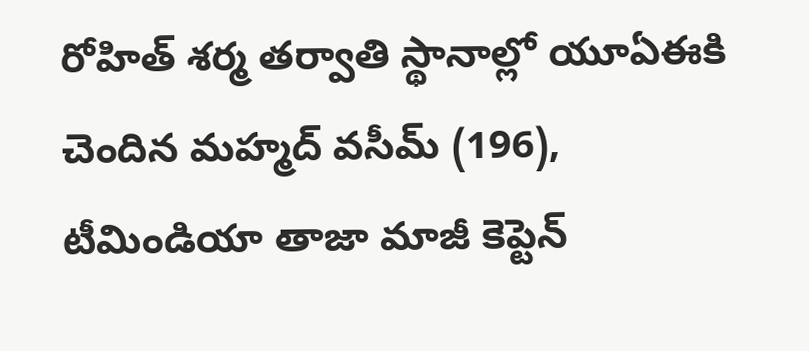రోహిత్ శర్మ తర్వాతి స్థానాల్లో యూఏఈకి చెందిన మహ్మద్ వసీమ్ (196), టీమిండియా తాజా మాజీ కెప్టెన్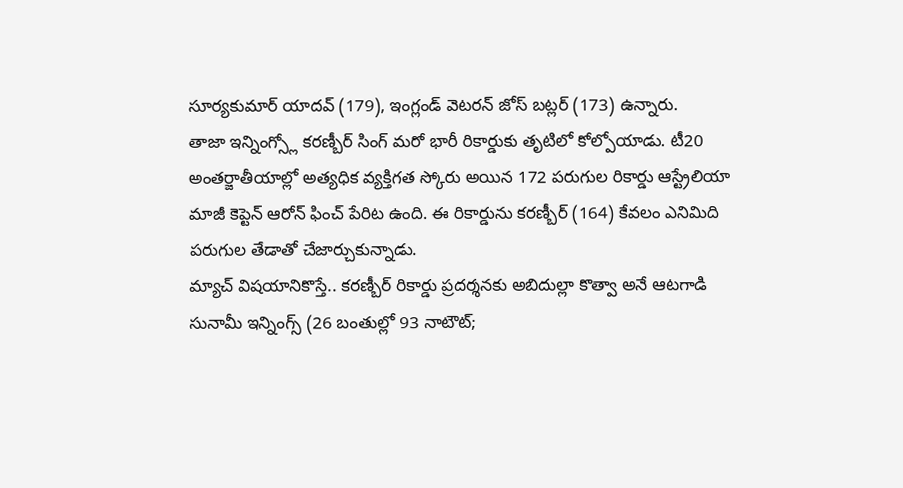సూర్యకుమార్ యాదవ్ (179), ఇంగ్లండ్ వెటరన్ జోస్ బట్లర్ (173) ఉన్నారు.
తాజా ఇన్నింగ్స్లో కరణ్బీర్ సింగ్ మరో భారీ రికార్డుకు తృటిలో కోల్పోయాడు. టీ20 అంతర్జాతీయాల్లో అత్యధిక వ్యక్తిగత స్కోరు అయిన 172 పరుగుల రికార్డు ఆస్ట్రేలియా మాజీ కెప్టెన్ ఆరోన్ ఫించ్ పేరిట ఉంది. ఈ రికార్డును కరణ్బీర్ (164) కేవలం ఎనిమిది పరుగుల తేడాతో చేజార్చుకున్నాడు.
మ్యాచ్ విషయానికొస్తే.. కరణ్బీర్ రికార్డు ప్రదర్శనకు అబిదుల్లా కొత్వా అనే ఆటగాడి సునామీ ఇన్నింగ్స్ (26 బంతుల్లో 93 నాటౌట్;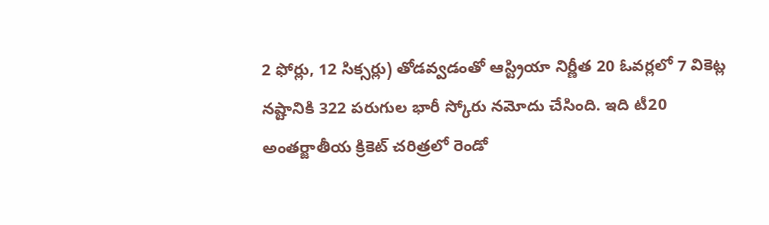2 ఫోర్లు, 12 సిక్సర్లు) తోడవ్వడంతో ఆస్ట్రియా నిర్ణీత 20 ఓవర్లలో 7 వికెట్ల నష్టానికి 322 పరుగుల భారీ స్కోరు నమోదు చేసింది. ఇది టీ20 అంతర్జాతీయ క్రికెట్ చరిత్రలో రెండో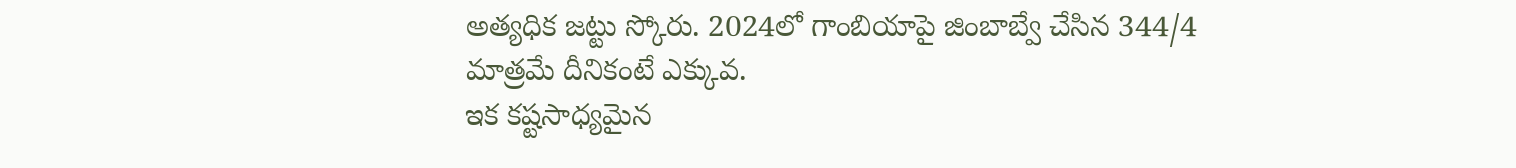అత్యధిక జట్టు స్కోరు. 2024లో గాంబియాపై జింబాబ్వే చేసిన 344/4 మాత్రమే దీనికంటే ఎక్కువ.
ఇక కష్టసాధ్యమైన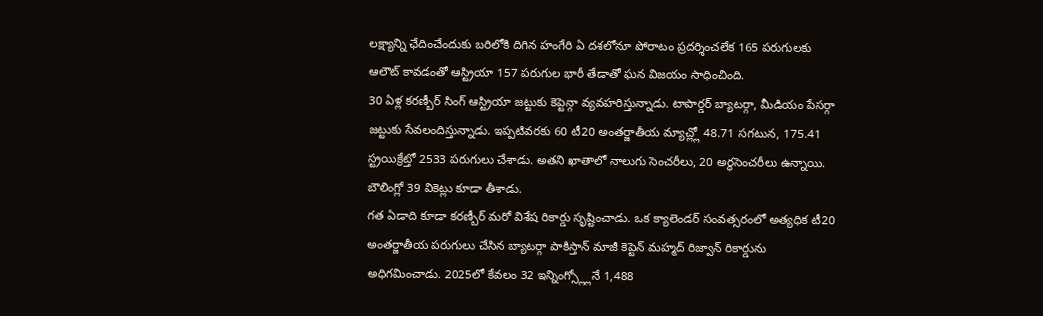లక్ష్యాన్ని ఛేదించేందుకు బరిలోకి దిగిన హంగేరి ఏ దశలోనూ పోరాటం ప్రదర్శించలేక 165 పరుగులకు ఆలౌట్ కావడంతో ఆస్ట్రియా 157 పరుగుల భారీ తేడాతో ఘన విజయం సాధించింది.
30 ఏళ్ల కరణ్బీర్ సింగ్ ఆస్ట్రియా జట్టుకు కెప్టెన్గా వ్యవహరిస్తున్నాడు. టాపార్డర్ బ్యాటర్గా, మీడియం పేసర్గా జట్టుకు సేవలందిస్తున్నాడు. ఇప్పటివరకు 60 టీ20 అంతర్జాతీయ మ్యాచ్ల్లో 48.71 సగటున, 175.41 స్ట్రయిక్రేట్తో 2533 పరుగులు చేశాడు. అతని ఖాతాలో నాలుగు సెంచరీలు, 20 అర్ధసెంచరీలు ఉన్నాయి. బౌలింగ్లో 39 వికెట్లు కూడా తీశాడు.
గత ఏడాది కూడా కరణ్బీర్ మరో విశేష రికార్డు సృష్టించాడు. ఒక క్యాలెండర్ సంవత్సరంలో అత్యధిక టీ20 అంతర్జాతీయ పరుగులు చేసిన బ్యాటర్గా పాకిస్తాన్ మాజీ కెప్టెన్ మహ్మద్ రిజ్వాన్ రికార్డును అధిగమించాడు. 2025లో కేవలం 32 ఇన్నింగ్స్ల్లోనే 1,488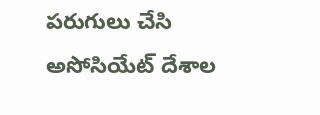పరుగులు చేసి అసోసియేట్ దేశాల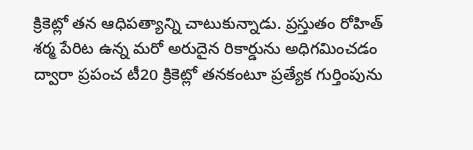క్రికెట్లో తన ఆధిపత్యాన్ని చాటుకున్నాడు. ప్రస్తుతం రోహిత్ శర్మ పేరిట ఉన్న మరో అరుదైన రికార్డును అధిగమించడం ద్వారా ప్రపంచ టీ20 క్రికెట్లో తనకంటూ ప్రత్యేక గుర్తింపును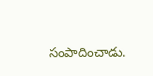సంపాదించాడు.